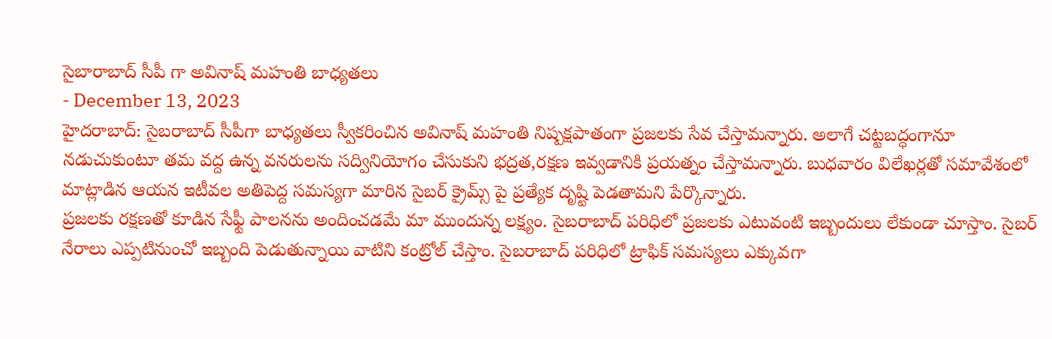సైబారాబాద్ సీపీ గా అవినాష్ మహంతి బాధ్యతలు
- December 13, 2023
హైదరాబాద్: సైబరాబాద్ సీపీగా బాధ్యతలు స్వీకరించిన అవినాష్ మహంతి నిష్పక్షపాతంగా ప్రజలకు సేవ చేస్తామన్నారు. అలాగే చట్టబద్ధంగానూ నడుచుకుంటూ తమ వద్ద ఉన్న వనరులను సద్వినియోగం చేసుకుని భద్రత,రక్షణ ఇవ్వడానికి ప్రయత్నం చేస్తామన్నారు. బుధవారం విలేఖర్లతో సమావేశంలో మాట్లాడిన ఆయన ఇటీవల అతిపెద్ద సమస్యగా మారిన సైబర్ క్రైమ్స్ పై ప్రత్యేక దృష్టి పెడతామని పేర్కొన్నారు.
ప్రజలకు రక్షణతో కూడిన సేఫ్టీ పాలనను అందించడమే మా ముందున్న లక్ష్యం. సైబరాబాద్ పరిధిలో ప్రజలకు ఎటువంటి ఇబ్బందులు లేకుండా చూస్తాం. సైబర్ నేరాలు ఎప్పటినుంచో ఇబ్బంది పెడుతున్నాయి వాటిని కంట్రోల్ చేస్తాం. సైబరాబాద్ పరిధిలో ట్రాఫిక్ సమస్యలు ఎక్కువగా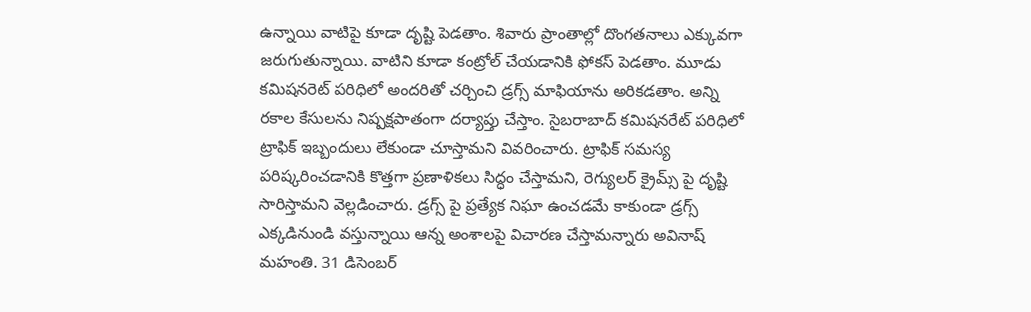ఉన్నాయి వాటిపై కూడా దృష్టి పెడతాం. శివారు ప్రాంతాల్లో దొంగతనాలు ఎక్కువగా జరుగుతున్నాయి. వాటిని కూడా కంట్రోల్ చేయడానికి ఫోకస్ పెడతాం. మూడు కమిషనరెట్ పరిధిలో అందరితో చర్చించి డ్రగ్స్ మాఫియాను అరికడతాం. అన్ని రకాల కేసులను నిష్పక్షపాతంగా దర్యాప్తు చేస్తాం. సైబరాబాద్ కమిషనరేట్ పరిధిలో ట్రాఫిక్ ఇబ్బందులు లేకుండా చూస్తామని వివరించారు. ట్రాఫిక్ సమస్య పరిష్కరించడానికి కొత్తగా ప్రణాళికలు సిద్ధం చేస్తామని, రెగ్యులర్ క్రైమ్స్ పై దృష్టి సారిస్తామని వెల్లడించారు. డ్రగ్స్ పై ప్రత్యేక నిఘా ఉంచడమే కాకుండా డ్రగ్స్ ఎక్కడినుండి వస్తున్నాయి ఆన్న అంశాలపై విచారణ చేస్తామన్నారు అవినాష్ మహంతి. 31 డిసెంబర్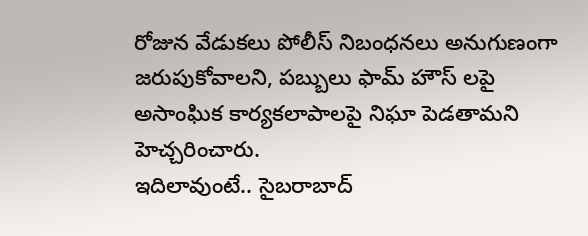రోజున వేడుకలు పోలీస్ నిబంధనలు అనుగుణంగా జరుపుకోవాలని, పబ్బులు ఫామ్ హౌస్ లపై అసాంఘిక కార్యకలాపాలపై నిఘా పెడతామని హెచ్చరించారు.
ఇదిలావుంటే.. సైబరాబాద్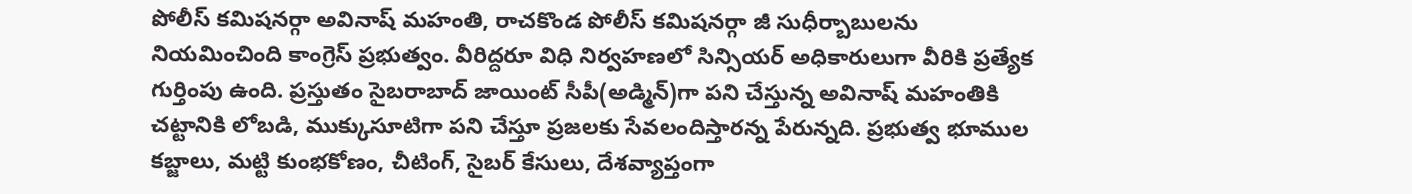పోలీస్ కమిషనర్గా అవినాష్ మహంతి, రాచకొండ పోలీస్ కమిషనర్గా జీ సుధీర్బాబులను నియమించింది కాంగ్రెస్ ప్రభుత్వం. వీరిద్దరూ విధి నిర్వహణలో సిన్సియర్ అధికారులుగా వీరికి ప్రత్యేక గుర్తింపు ఉంది. ప్రస్తుతం సైబరాబాద్ జాయింట్ సీపీ(అడ్మిన్)గా పని చేస్తున్న అవినాష్ మహంతికి చట్టానికి లోబడి, ముక్కుసూటిగా పని చేస్తూ ప్రజలకు సేవలందిస్తారన్న పేరున్నది. ప్రభుత్వ భూముల కబ్జాలు, మట్టి కుంభకోణం, చీటింగ్, సైబర్ కేసులు, దేశవ్యాప్తంగా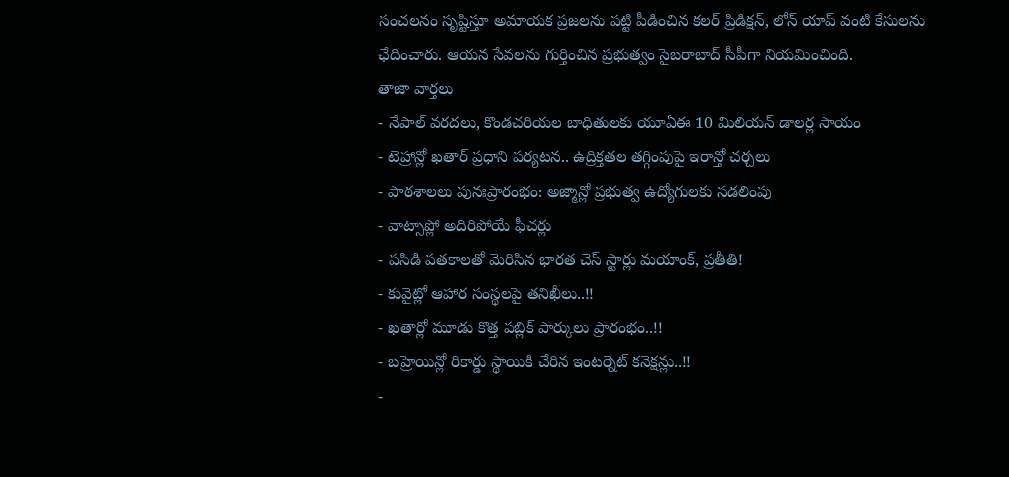సంచలనం సృష్టిస్తూ అమాయక ప్రజలను పట్టి పీడించిన కలర్ ప్రిడిక్షన్, లోన్ యాప్ వంటి కేసులను ఛేదించారు. ఆయన సేవలను గుర్తించిన ప్రభుత్వం సైబరాబాద్ సీపీగా నియమించింది.
తాజా వార్తలు
- నేపాల్ వరదలు, కొండచరియల బాధితులకు యూఏఈ 10 మిలియన్ డాలర్ల సాయం
- టెహ్రాన్లో ఖతార్ ప్రధాని పర్యటన.. ఉద్రిక్తతల తగ్గింపుపై ఇరాన్తో చర్చలు
- పాఠశాలలు పునఃప్రారంభం: అజ్మాన్లో ప్రభుత్వ ఉద్యోగులకు సడలింపు
- వాట్సాప్లో అదిరిపోయే ఫీచర్లు
- పసిడి పతకాలతో మెరిసిన భారత చెస్ స్టార్లు మయాంక్, ప్రతీతి!
- కువైట్లో ఆహార సంస్థలపై తనిఖీలు..!!
- ఖతార్లో మూడు కొత్త పబ్లిక్ పార్కులు ప్రారంభం..!!
- బహ్రెయిన్లో రికార్డు స్థాయికి చేరిన ఇంటర్నెట్ కనెక్షన్లు..!!
-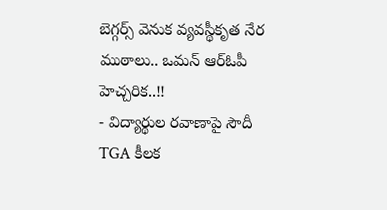బెగ్గర్స్ వెనుక వ్యవస్థీకృత నేర ముఠాలు.. ఒమన్ ఆర్ఓపీ హెచ్చరిక..!!
- విద్యార్థుల రవాణాపై సౌదీ TGA కీలక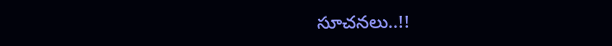సూచనలు..!!